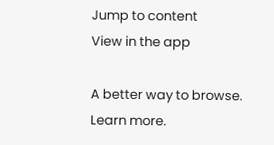Jump to content
View in the app

A better way to browse. Learn more.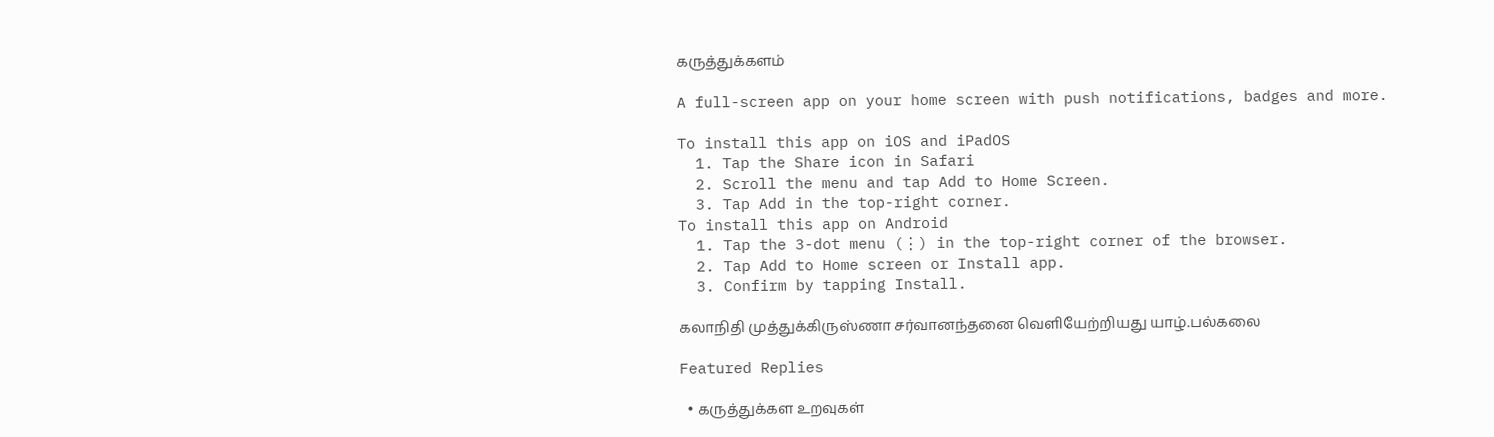கருத்துக்களம்

A full-screen app on your home screen with push notifications, badges and more.

To install this app on iOS and iPadOS
  1. Tap the Share icon in Safari
  2. Scroll the menu and tap Add to Home Screen.
  3. Tap Add in the top-right corner.
To install this app on Android
  1. Tap the 3-dot menu (⋮) in the top-right corner of the browser.
  2. Tap Add to Home screen or Install app.
  3. Confirm by tapping Install.

கலாநிதி முத்துக்கிருஸ்ணா சர்வானந்தனை வெளியேற்றியது யாழ்.பல்கலை

Featured Replies

  • கருத்துக்கள உறவுகள்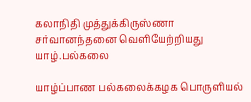கலாநிதி முத்துக்கிருஸ்ணா சர்வானந்தனை வெளியேற்றியது யாழ்.பல்கலை

யாழ்ப்பாண பல்கலைக்கழக பொருளியல்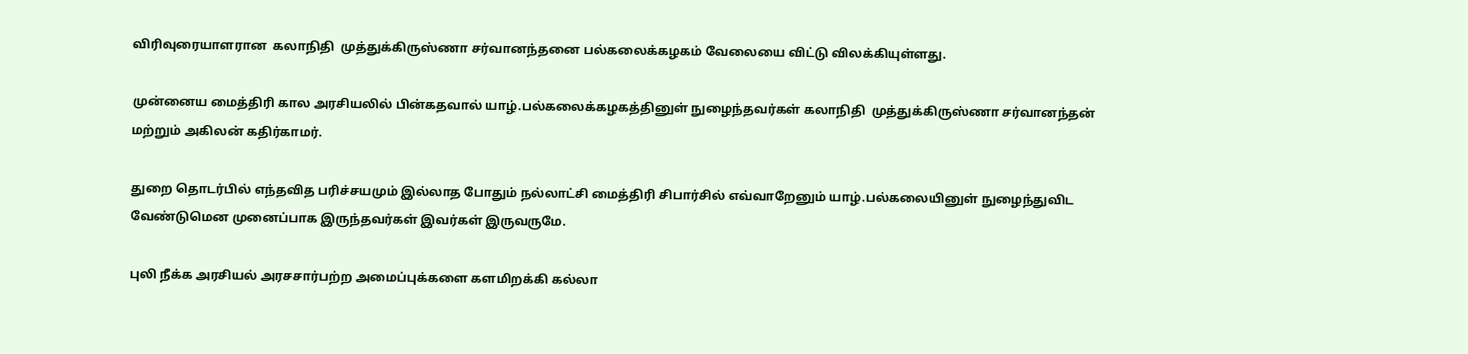விரிவுரையாளரான  கலாநிதி  முத்துக்கிருஸ்ணா சர்வானந்தனை பல்கலைக்கழகம் வேலையை விட்டு விலக்கியுள்ளது.

முன்னைய மைத்திரி கால அரசியலில் பின்கதவால் யாழ்.பல்கலைக்கழகத்தினுள் நுழைந்தவர்கள் கலாநிதி  முத்துக்கிருஸ்ணா சர்வானந்தன் மற்றும் அகிலன் கதிர்காமர்.

துறை தொடர்பில் எந்தவித பரிச்சயமும் இல்லாத போதும் நல்லாட்சி மைத்திரி சிபார்சில் எவ்வாறேனும் யாழ்.பல்கலையினுள் நுழைந்துவிட வேண்டுமென முனைப்பாக இருந்தவர்கள் இவர்கள் இருவருமே.

புலி நீக்க அரசியல் அரசசார்பற்ற அமைப்புக்களை களமிறக்கி கல்லா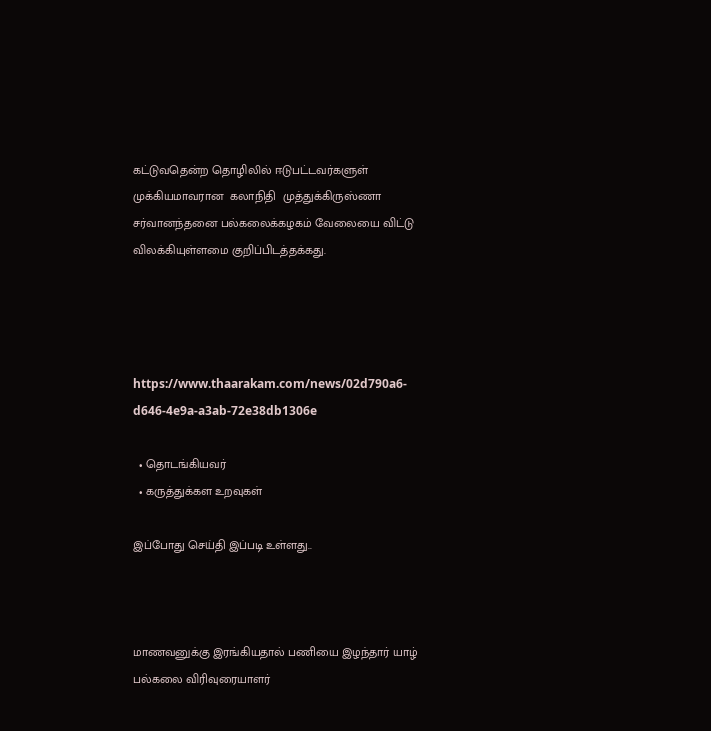கட்டுவதென்ற தொழிலில் ஈடுபட்டவர்களுள் முக்கியமாவரான  கலாநிதி  முத்துக்கிருஸ்ணா சர்வானந்தனை பல்கலைக்கழகம் வேலையை விட்டு விலக்கியுள்ளமை குறிப்பிடத்தக்கது.




https://www.thaarakam.com/news/02d790a6-d646-4e9a-a3ab-72e38db1306e

  • தொடங்கியவர்
  • கருத்துக்கள உறவுகள்

இப்போது செய்தி இப்படி உள்ளது..



மாணவனுக்கு இரங்கியதால் பணியை இழந்தார் யாழ் பல்கலை விரிவுரையாளர்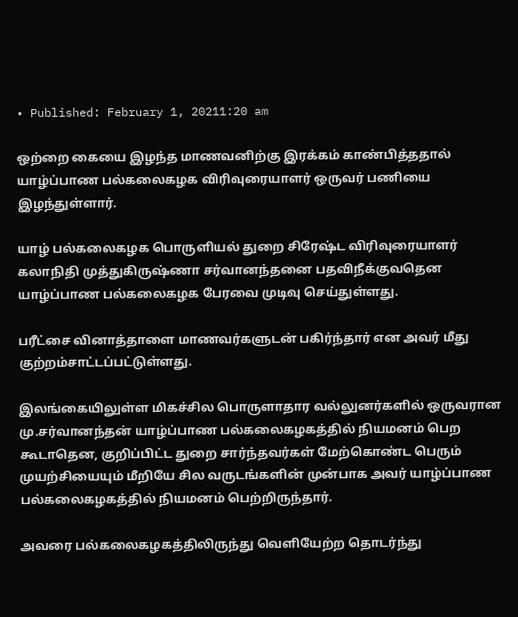• Published: February 1, 20211:20 am

ஒற்றை கையை இழந்த மாணவனிற்கு இரக்கம் காண்பித்ததால் யாழ்ப்பாண பல்கலைகழக விரிவுரையாளர் ஒருவர் பணியை இழந்துள்ளார்.

யாழ் பல்கலைகழக பொருளியல் துறை சிரேஷ்ட விரிவுரையாளர் கலாநிதி முத்துகிருஷ்ணா சர்வானந்தனை பதவிநீக்குவதென யாழ்ப்பாண பல்கலைகழக பேரவை முடிவு செய்துள்ளது.

பரீட்சை வினாத்தாளை மாணவர்களுடன் பகிர்ந்தார் என அவர் மீது குற்றம்சாட்டப்பட்டுள்ளது.

இலங்கையிலுள்ள மிகச்சில பொருளாதார வல்லுனர்களில் ஒருவரான மு.சர்வானந்தன் யாழ்ப்பாண பல்கலைகழகத்தில் நியமனம் பெற கூடாதென, குறிப்பிட்ட துறை சார்ந்தவர்கள் மேற்கொண்ட பெரும் முயற்சியையும் மீறியே சில வருடங்களின் முன்பாக அவர் யாழ்ப்பாண பல்கலைகழகத்தில் நியமனம் பெற்றிருந்தார்.

அவரை பல்கலைகழகத்திலிருந்து வெளியேற்ற தொடர்ந்து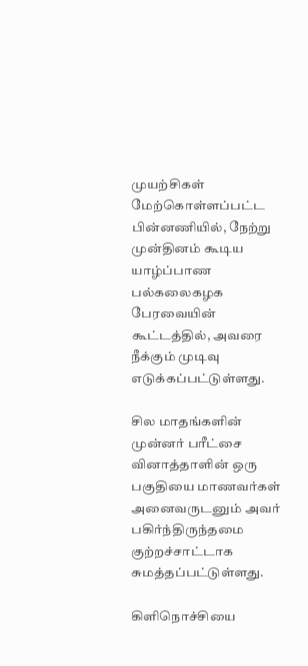முயற்சிகள் மேற்கொள்ளப்பட்ட பின்னணியில், நேற்று முன்தினம் கூடிய யாழ்ப்பாண பல்கலைகழக பேரவையின் கூட்டத்தில், அவரை நீக்கும் முடிவு எடுக்கப்பட்டுள்ளது.

சில மாதங்களின் முன்னர் பரீட்சை வினாத்தாளின் ஒரு பகுதியை மாணவர்கள் அனைவருடனும் அவர் பகிர்ந்திருந்தமை குற்றச்சாட்டாக சுமத்தப்பட்டுள்ளது.

கிளிநொச்சியை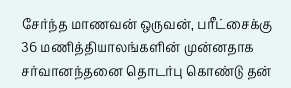சேர்ந்த மாணவன் ஒருவன், பரீட்சைக்கு 36 மணித்தியாலங்களின் முன்னதாக சர்வானந்தனை தொடர்பு கொண்டு தன்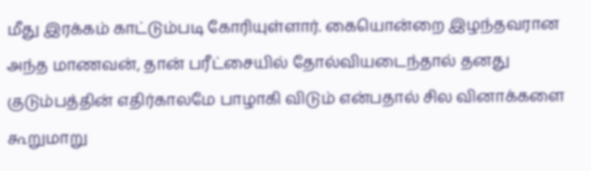மீது இரக்கம் காட்டும்படி கோரியுள்ளார். கையொன்றை இழந்தவரான அந்த மாணவன், தான் பரீட்சையில் தோல்வியடைந்தால் தனது குடும்பத்தின் எதிர்காலமே பாழாகி விடும் என்பதால் சில வினாக்களை கூறுமாறு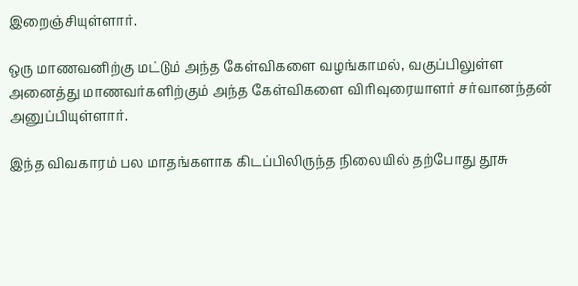இறைஞ்சியுள்ளார்.

ஒரு மாணவனிற்கு மட்டும் அந்த கேள்விகளை வழங்காமல், வகுப்பிலுள்ள அனைத்து மாணவர்களிற்கும் அந்த கேள்விகளை விரிவுரையாளர் சர்வானந்தன் அனுப்பியுள்ளார்.

இந்த விவகாரம் பல மாதங்களாக கிடப்பிலிருந்த நிலையில் தற்போது தூசு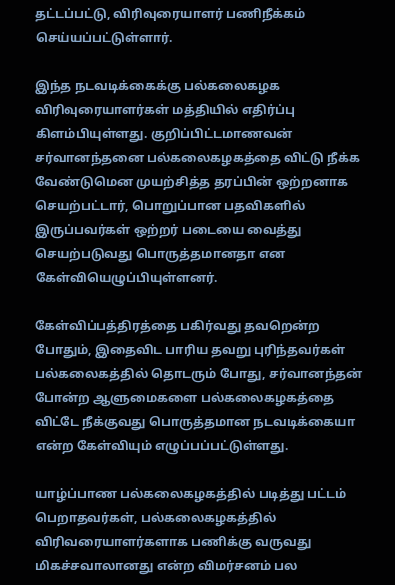தட்டப்பட்டு, விரிவுரையாளர் பணிநீக்கம் செய்யப்பட்டுள்ளார்.

இந்த நடவடிக்கைக்கு பல்கலைகழக விரிவுரையாளர்கள் மத்தியில் எதிர்ப்பு கிளம்பியுள்ளது. குறிப்பிட்டமாணவன் சர்வானந்தனை பல்கலைகழகத்தை விட்டு நீக்க வேண்டுமென முயற்சித்த தரப்பின் ஒற்றனாக செயற்பட்டார், பொறுப்பான பதவிகளில் இருப்பவர்கள் ஒற்றர் படையை வைத்து செயற்படுவது பொருத்தமானதா என கேள்வியெழுப்பியுள்ளனர்.

கேள்விப்பத்திரத்தை பகிர்வது தவறென்ற போதும், இதைவிட பாரிய தவறு புரிந்தவர்கள் பல்கலைகத்தில் தொடரும் போது, சர்வானந்தன் போன்ற ஆளுமைகளை பல்கலைகழகத்தை விட்டே நீக்குவது பொருத்தமான நடவடிக்கையா என்ற கேள்வியும் எழுப்பப்பட்டுள்ளது.

யாழ்ப்பாண பல்கலைகழகத்தில் படித்து பட்டம் பெறாதவர்கள், பல்கலைகழகத்தில் விரிவரையாளர்களாக பணிக்கு வருவது மிகச்சவாலானது என்ற விமர்சனம் பல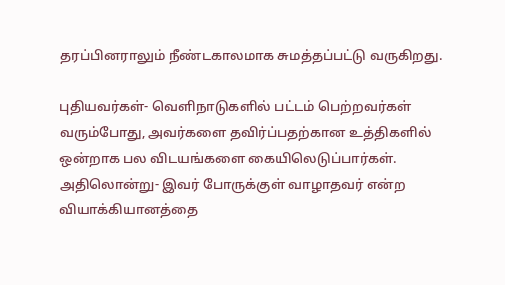தரப்பினராலும் நீண்டகாலமாக சுமத்தப்பட்டு வருகிறது.

புதியவர்கள்- வெளிநாடுகளில் பட்டம் பெற்றவர்கள் வரும்போது, அவர்களை தவிர்ப்பதற்கான உத்திகளில் ஒன்றாக பல விடயங்களை கையிலெடுப்பார்கள். அதிலொன்று- இவர் போருக்குள் வாழாதவர் என்ற வியாக்கியானத்தை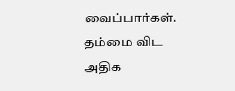வைப்பார்கள். தம்மை விட அதிக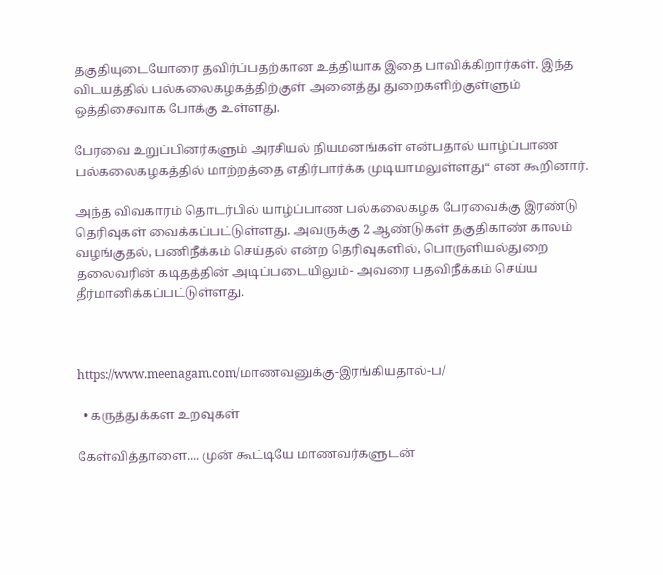தகுதியுடையோரை தவிர்ப்பதற்கான உத்தியாக இதை பாவிக்கிறார்கள். இந்த விடயத்தில் பல்கலைகழகத்திற்குள் அனைத்து துறைகளிற்குள்ளும் ஒத்திசைவாக போக்கு உள்ளது.

பேரவை உறுப்பினர்களும் அரசியல் நியமனங்கள் என்பதால் யாழ்ப்பாண பல்கலைகழகத்தில் மாற்றத்தை எதிர்பார்க்க முடியாமலுள்ளது“ என கூறினார்.

அந்த விவகாரம் தொடர்பில் யாழ்ப்பாண பல்கலைகழக பேரவைக்கு இரண்டு தெரிவுகள் வைக்கப்பட்டுள்ளது. அவருக்கு 2 ஆண்டுகள் தகுதிகாண் காலம் வழங்குதல், பணிநீக்கம் செய்தல் என்ற தெரிவுகளில், பொருளியல்துறை தலைவரின் கடிதத்தின் அடிப்படையிலும்- அவரை பதவிநீக்கம் செய்ய தீர்மானிக்கப்பட்டுள்ளது.



https://www.meenagam.com/மாணவனுக்கு-இரங்கியதால்-ப/

  • கருத்துக்கள உறவுகள்

கேள்வித்தாளை.... முன் கூட்டியே மாணவர்களுடன்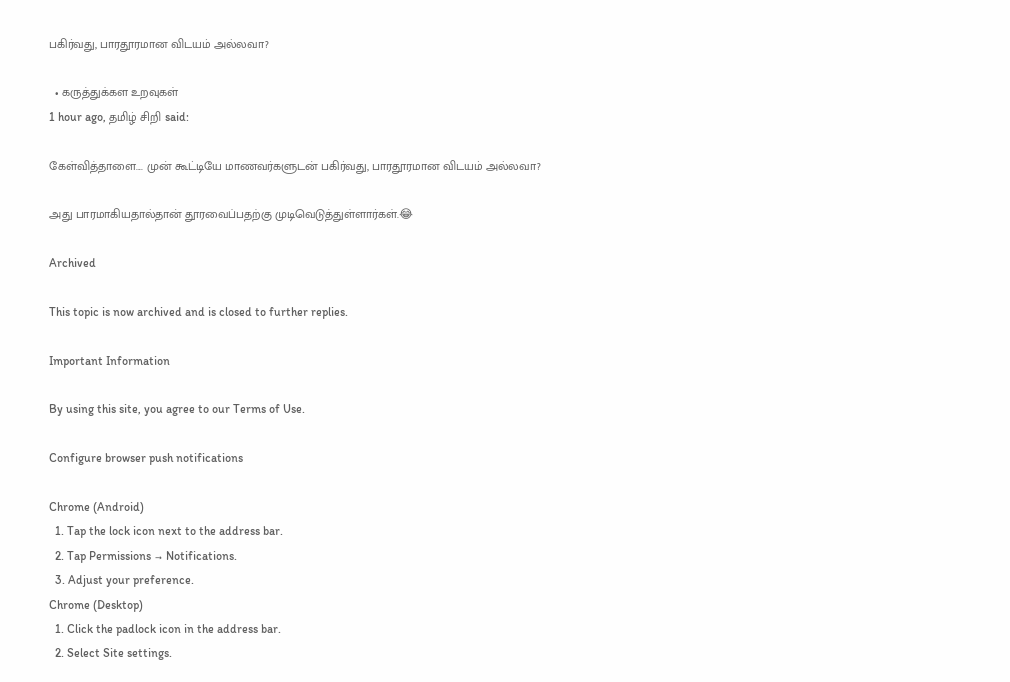பகிர்வது, பாரதூரமான விடயம் அல்லவா?

  • கருத்துக்கள உறவுகள்
1 hour ago, தமிழ் சிறி said:

கேள்வித்தாளை.... முன் கூட்டியே மாணவர்களுடன் பகிர்வது, பாரதூரமான விடயம் அல்லவா?

அது பாரமாகியதால்தான் தூரவைப்பதற்கு முடிவெடுத்துள்ளார்கள்.😂

Archived

This topic is now archived and is closed to further replies.

Important Information

By using this site, you agree to our Terms of Use.

Configure browser push notifications

Chrome (Android)
  1. Tap the lock icon next to the address bar.
  2. Tap Permissions → Notifications.
  3. Adjust your preference.
Chrome (Desktop)
  1. Click the padlock icon in the address bar.
  2. Select Site settings.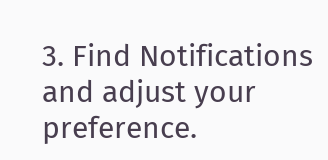3. Find Notifications and adjust your preference.